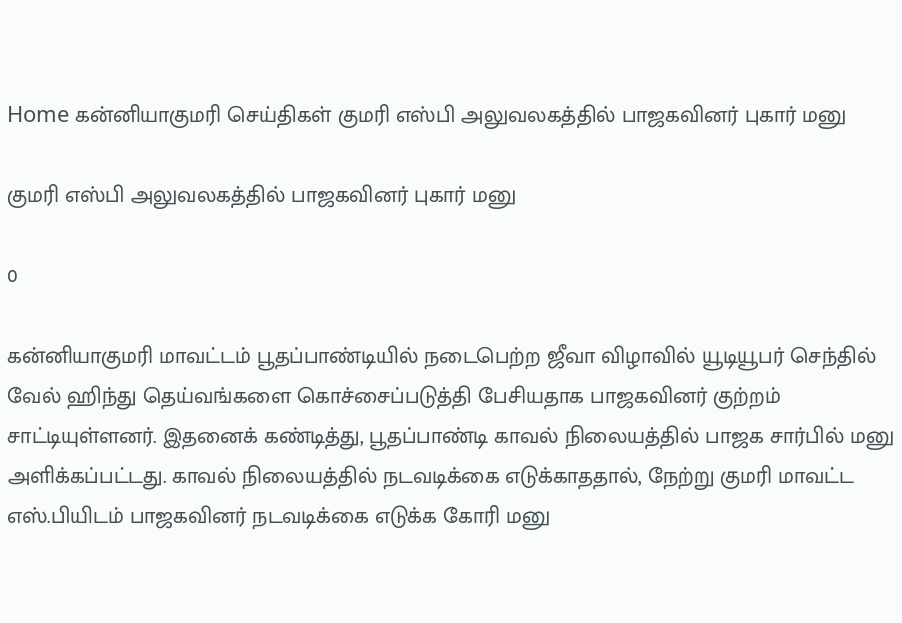Home கன்னியாகுமரி செய்திகள் குமரி எஸ்பி அலுவலகத்தில் பாஜகவினர் புகார் மனு‌

குமரி எஸ்பி அலுவலகத்தில் பாஜகவினர் புகார் மனு‌

0

கன்னியாகுமரி மாவட்டம் பூதப்பாண்டியில் நடைபெற்ற ஜீவா விழாவில் யூடியூபர் செந்தில் வேல் ஹிந்து தெய்வங்களை கொச்சைப்படுத்தி பேசியதாக பாஜகவினர் குற்றம் சாட்டியுள்ளனர். இதனைக் கண்டித்து, பூதப்பாண்டி காவல் நிலையத்தில் பாஜக சார்பில் மனு அளிக்கப்பட்டது. காவல் நிலையத்தில் நடவடிக்கை எடுக்காததால், நேற்று குமரி மாவட்ட எஸ்.பியிடம் பாஜகவினர் நடவடிக்கை எடுக்க கோரி மனு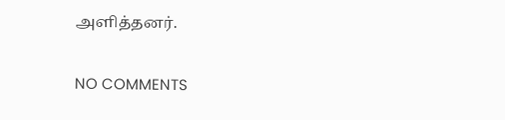அளித்தனர்.

NO COMMENTS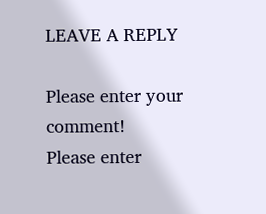LEAVE A REPLY

Please enter your comment!
Please enter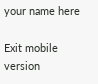your name here

Exit mobile version